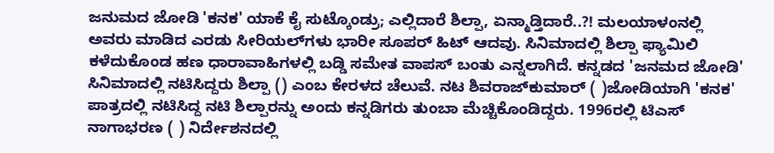ಜನುಮದ ಜೋಡಿ 'ಕನಕ' ಯಾಕೆ ಕೈ ಸುಟ್ಕೊಂಡ್ರು; ಎಲ್ಲಿದಾರೆ ಶಿಲ್ಪಾ, ಏನ್ಮಾಡ್ತಿದಾರೆ..?! ಮಲಯಾಳಂನಲ್ಲಿ ಅವರು ಮಾಡಿದ ಎರಡು ಸೀರಿಯಲ್‌ಗಳು ಭಾರೀ ಸೂಪರ್ ಹಿಟ್ ಆದವು. ಸಿನಿಮಾದಲ್ಲಿ ಶಿಲ್ಪಾ ಫ್ಯಾಮಿಲಿ ಕಳೆದುಕೊಂಡ ಹಣ ಧಾರಾವಾಹಿಗಳಲ್ಲಿ ಬಡ್ಡಿ ಸಮೇತ ವಾಪಸ್ ಬಂತು ಎನ್ನಲಾಗಿದೆ. ಕನ್ನಡದ 'ಜನಮದ ಜೋಡಿ' ಸಿನಿಮಾದಲ್ಲಿ ನಟಿಸಿದ್ದರು ಶಿಲ್ಪಾ () ಎಂಬ ಕೇರಳದ ಚೆಲುವೆ. ನಟ ಶಿವರಾಜ್‌ಕುಮಾರ್ ( )ಜೋಡಿಯಾಗಿ 'ಕನಕ' ಪಾತ್ರದಲ್ಲಿ ನಟಿಸಿದ್ದ ನಟಿ ಶಿಲ್ಪಾರನ್ನು ಅಂದು ಕನ್ನಡಿಗರು ತುಂಬಾ ಮೆಚ್ಚಿಕೊಂಡಿದ್ದರು. 1996ರಲ್ಲಿ ಟಿಎಸ್ ನಾಗಾಭರಣ ( ) ನಿರ್ದೇಶನದಲ್ಲಿ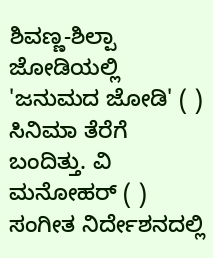ಶಿವಣ್ಣ-ಶಿಲ್ಪಾ ಜೋಡಿಯಲ್ಲಿ 'ಜನುಮದ ಜೋಡಿ' ( ) ಸಿನಿಮಾ ತೆರೆಗೆ ಬಂದಿತ್ತು. ವಿ ಮನೋಹರ್ ( ) ಸಂಗೀತ ನಿರ್ದೇಶನದಲ್ಲಿ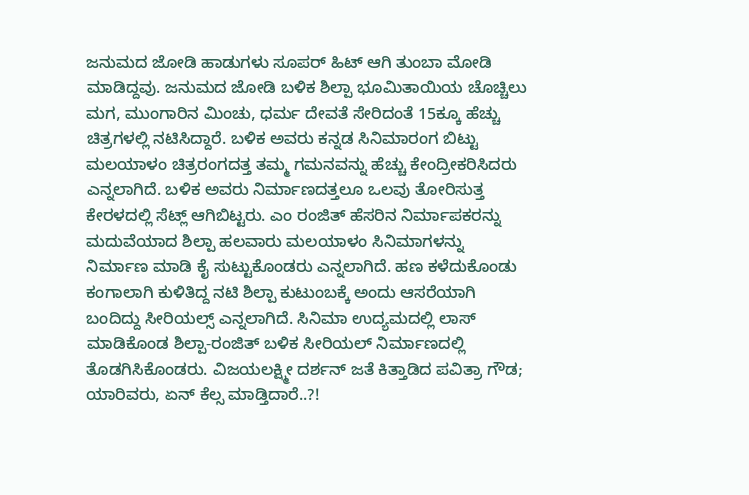ಜನುಮದ ಜೋಡಿ ಹಾಡುಗಳು ಸೂಪರ್ ಹಿಟ್ ಆಗಿ ತುಂಬಾ ಮೋಡಿ ಮಾಡಿದ್ದವು. ಜನುಮದ ಜೋಡಿ ಬಳಿಕ ಶಿಲ್ಪಾ ಭೂಮಿತಾಯಿಯ ಚೊಚ್ಚಿಲು ಮಗ, ಮುಂಗಾರಿನ ಮಿಂಚು, ಧರ್ಮ ದೇವತೆ ಸೇರಿದಂತೆ 15ಕ್ಕೂ ಹೆಚ್ಚು ಚಿತ್ರಗಳಲ್ಲಿ ನಟಿಸಿದ್ದಾರೆ. ಬಳಿಕ ಅವರು ಕನ್ನಡ ಸಿನಿಮಾರಂಗ ಬಿಟ್ಟು ಮಲಯಾಳಂ ಚಿತ್ರರಂಗದತ್ತ ತಮ್ಮ ಗಮನವನ್ನು ಹೆಚ್ಚು ಕೇಂದ್ರೀಕರಿಸಿದರು ಎನ್ನಲಾಗಿದೆ. ಬಳಿಕ ಅವರು ನಿರ್ಮಾಣದತ್ತಲೂ ಒಲವು ತೋರಿಸುತ್ತ ಕೇರಳದಲ್ಲಿ ಸೆಟ್ಲ್ ಆಗಿಬಿಟ್ಟರು. ಎಂ ರಂಜಿತ್ ಹೆಸರಿನ ನಿರ್ಮಾಪಕರನ್ನು ಮದುವೆಯಾದ ಶಿಲ್ಪಾ ಹಲವಾರು ಮಲಯಾಳಂ ಸಿನಿಮಾಗಳನ್ನು ನಿರ್ಮಾಣ ಮಾಡಿ ಕೈ ಸುಟ್ಟುಕೊಂಡರು ಎನ್ನಲಾಗಿದೆ. ಹಣ ಕಳೆದುಕೊಂಡು ಕಂಗಾಲಾಗಿ ಕುಳಿತಿದ್ದ ನಟಿ ಶಿಲ್ಪಾ ಕುಟುಂಬಕ್ಕೆ ಅಂದು ಆಸರೆಯಾಗಿ ಬಂದಿದ್ದು ಸೀರಿಯಲ್ಸ್‌ ಎನ್ನಲಾಗಿದೆ. ಸಿನಿಮಾ ಉದ್ಯಮದಲ್ಲಿ ಲಾಸ್ ಮಾಡಿಕೊಂಡ ಶಿಲ್ಪಾ-ರಂಜಿತ್ ಬಳಿಕ ಸೀರಿಯಲ್ ನಿರ್ಮಾಣದಲ್ಲಿ ತೊಡಗಿಸಿಕೊಂಡರು. ವಿಜಯಲಕ್ಷ್ಮೀ ದರ್ಶನ್ ಜತೆ ಕಿತ್ತಾಡಿದ ಪವಿತ್ರಾ ಗೌಡ; ಯಾರಿವರು, ಏನ್ ಕೆಲ್ಸ ಮಾಡ್ತಿದಾರೆ..?!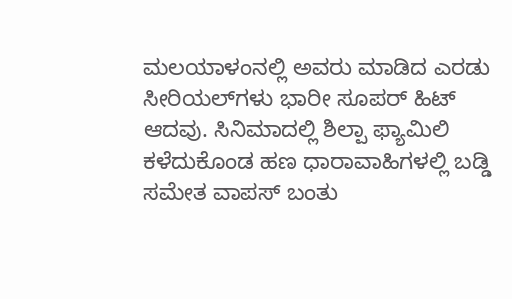ಮಲಯಾಳಂನಲ್ಲಿ ಅವರು ಮಾಡಿದ ಎರಡು ಸೀರಿಯಲ್‌ಗಳು ಭಾರೀ ಸೂಪರ್ ಹಿಟ್ ಆದವು. ಸಿನಿಮಾದಲ್ಲಿ ಶಿಲ್ಪಾ ಫ್ಯಾಮಿಲಿ ಕಳೆದುಕೊಂಡ ಹಣ ಧಾರಾವಾಹಿಗಳಲ್ಲಿ ಬಡ್ಡಿ ಸಮೇತ ವಾಪಸ್ ಬಂತು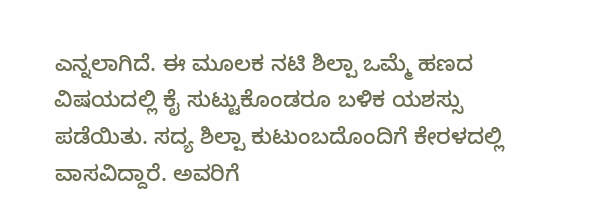ಎನ್ನಲಾಗಿದೆ. ಈ ಮೂಲಕ ನಟಿ ಶಿಲ್ಪಾ ಒಮ್ಮೆ ಹಣದ ವಿಷಯದಲ್ಲಿ ಕೈ ಸುಟ್ಟುಕೊಂಡರೂ ಬಳಿಕ ಯಶಸ್ಸು ಪಡೆಯಿತು. ಸದ್ಯ ಶಿಲ್ಪಾ ಕುಟುಂಬದೊಂದಿಗೆ ಕೇರಳದಲ್ಲಿ ವಾಸವಿದ್ದಾರೆ. ಅವರಿಗೆ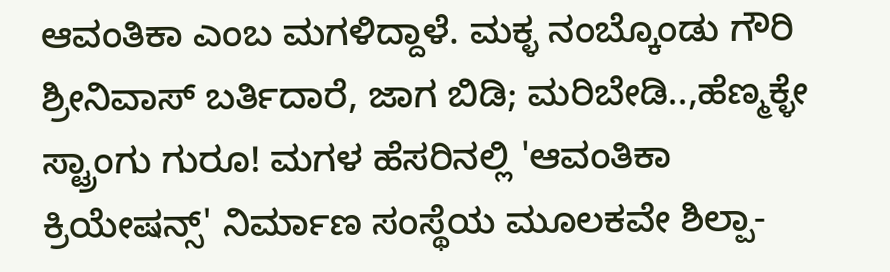ಆವಂತಿಕಾ ಎಂಬ ಮಗಳಿದ್ದಾಳೆ. ಮಕ್ಳ ನಂಬ್ಕೊಂಡು ಗೌರಿ ಶ್ರೀನಿವಾಸ್ ಬರ್ತಿದಾರೆ, ಜಾಗ ಬಿಡಿ; ಮರಿಬೇಡಿ..,ಹೆಣ್ಮಕ್ಳೇ ಸ್ಟ್ರಾಂಗು ಗುರೂ! ಮಗಳ ಹೆಸರಿನಲ್ಲಿ 'ಆವಂತಿಕಾ ಕ್ರಿಯೇಷನ್ಸ್' ನಿರ್ಮಾಣ ಸಂಸ್ಥೆಯ ಮೂಲಕವೇ ಶಿಲ್ಪಾ-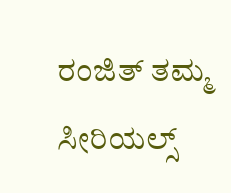ರಂಜಿತ್ ತಮ್ಮ ಸೀರಿಯಲ್ಸ್‌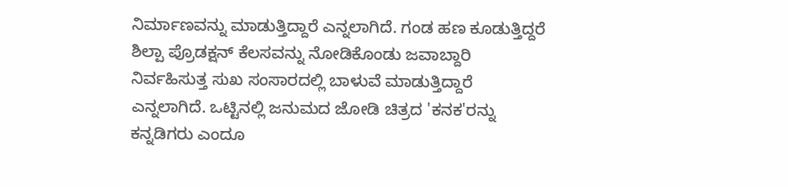ನಿರ್ಮಾಣವನ್ನು ಮಾಡುತ್ತಿದ್ದಾರೆ ಎನ್ನಲಾಗಿದೆ. ಗಂಡ ಹಣ ಕೂಡುತ್ತಿದ್ದರೆ ಶಿಲ್ಪಾ ಪ್ರೊಡಕ್ಷನ್‌ ಕೆಲಸವನ್ನು ನೋಡಿಕೊಂಡು ಜವಾಬ್ದಾರಿ ನಿರ್ವಹಿಸುತ್ತ ಸುಖ ಸಂಸಾರದಲ್ಲಿ ಬಾಳುವೆ ಮಾಡುತ್ತಿದ್ದಾರೆ ಎನ್ನಲಾಗಿದೆ. ಒಟ್ಟಿನಲ್ಲಿ ಜನುಮದ ಜೋಡಿ ಚಿತ್ರದ 'ಕನಕ'ರನ್ನು ಕನ್ನಡಿಗರು ಎಂದೂ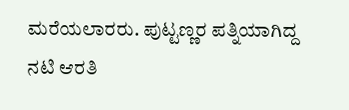ಮರೆಯಲಾರರು. ಪುಟ್ಟಣ್ಣರ ಪತ್ನಿಯಾಗಿದ್ದ ನಟಿ ಆರತಿ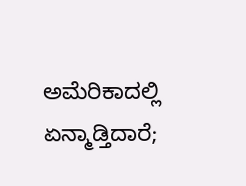ಅಮೆರಿಕಾದಲ್ಲಿ ಏನ್ಮಾಡ್ತಿದಾರೆ;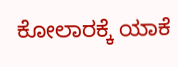ಕೋಲಾರಕ್ಕೆ ಯಾಕೆ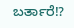ಬರ್ತಾರೆ!?